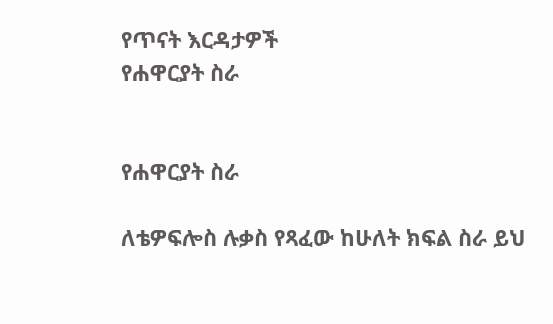የጥናት እርዳታዎች
የሐዋርያት ስራ


የሐዋርያት ስራ

ለቴዎፍሎስ ሉቃስ የጻፈው ከሁለት ክፍል ስራ ይህ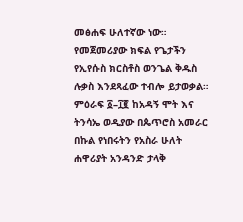መፅሐፍ ሁለተኛው ነው። የመጀመሪያው ክፍል የጌታችን የኢየሱስ ክርስቶስ ወንጌል ቅዱስ ሉቃስ እንደጻፈው ተብሎ ይታወቃል። ምዕራፍ ፩–፲፪ ከአዳኝ ሞት እና ትንሳኤ ወዲያው በጴጥሮስ አመራር በኩል የነበሩትን የአስራ ሁለት ሐዋሪያት አንዳንድ ታላቅ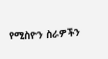የሚስዮን ስራዎችን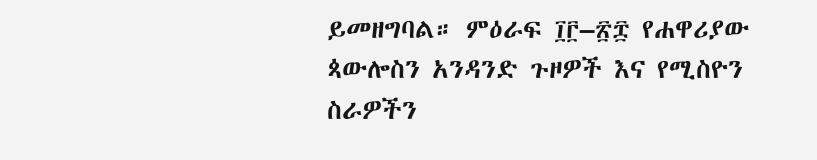ይመዘግባል። ምዕራፍ ፲፫–፳፰ የሐዋሪያው ጳውሎስን አንዳንድ ጉዞዎች እና የሚስዮን ስራዎችን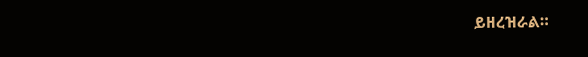ይዘረዝራል።